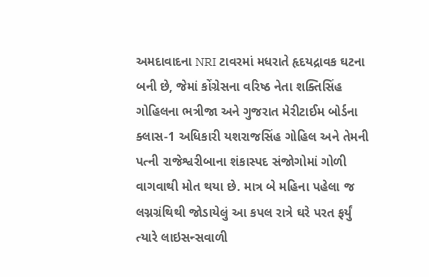અમદાવાદના NRI ટાવરમાં મધરાતે હૃદયદ્રાવક ઘટના બની છે, જેમાં કોંગ્રેસના વરિષ્ઠ નેતા શક્તિસિંહ ગોહિલના ભત્રીજા અને ગુજરાત મેરીટાઈમ બોર્ડના ક્લાસ-1 અધિકારી યશરાજસિંહ ગોહિલ અને તેમની પત્ની રાજેશ્વરીબાના શંકાસ્પદ સંજોગોમાં ગોળી વાગવાથી મોત થયા છે. માત્ર બે મહિના પહેલા જ લગ્નગ્રંથિથી જોડાયેલું આ કપલ રાત્રે ઘરે પરત ફર્યું
ત્યારે લાઇસન્સવાળી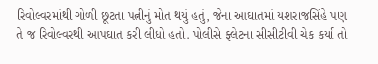રિવોલ્વરમાંથી ગોળી છૂટતા પત્નીનું મોત થયું હતું, જેના આઘાતમાં યશરાજસિંહે પણ તે જ રિવોલ્વરથી આપઘાત કરી લીધો હતો. પોલીસે ફ્લેટના સીસીટીવી ચેક કર્યા તો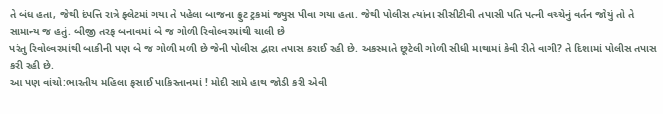તે બંધ હતા, જેથી દંપત્તિ રાત્રે ફ્લેટમાં ગયા તે પહેલા બાજના ફ્રુટ ટ્રકમાં જ્યુસ પીવા ગયા હતા. જેથી પોલીસ ત્યાંના સીસીટીવી તપાસી પતિ પત્ની વચ્ચેનું વર્તન જોયું તો તે સામાન્ય જ હતું. બીજી તરફ બનાવમાં બે જ ગોળી રિવોલ્વરમાંથી ચાલી છે
પરંતુ રિવોલ્વરમાંથી બાકીની પણ બે જ ગોળી મળી છે જેની પોલીસ દ્વારા તપાસ કરાઈ રહી છે. અકસ્માતે છૂટેલી ગોળી સીધી માથામાં કેવી રીતે વાગી? તે દિશામાં પોલીસ તપાસ કરી રહી છે.
આ પણ વાંચો:ભારતીય મહિલા ફસાઈ પાકિસ્તાનમાં ! મોદી સામે હાથ જોડી કરી એવી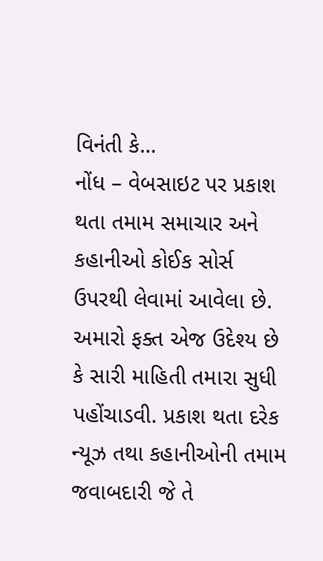વિનંતી કે…
નોંધ – વેબસાઇટ પર પ્રકાશ થતા તમામ સમાચાર અને કહાનીઓ કોઈક સોર્સ ઉપરથી લેવામાં આવેલા છે. અમારો ફક્ત એજ ઉદેશ્ય છે કે સારી માહિતી તમારા સુધી પહોંચાડવી. પ્રકાશ થતા દરેક ન્યૂઝ તથા કહાનીઓની તમામ જવાબદારી જે તે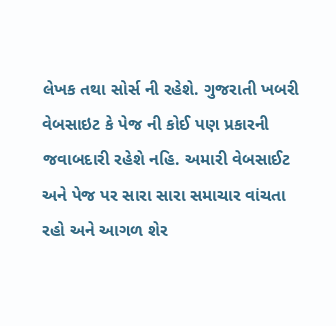લેખક તથા સોર્સ ની રહેશે. ગુજરાતી ખબરી વેબસાઇટ કે પેજ ની કોઈ પણ પ્રકારની જવાબદારી રહેશે નહિ. અમારી વેબસાઈટ અને પેજ પર સારા સારા સમાચાર વાંચતા રહો અને આગળ શેર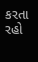કરતા રહો